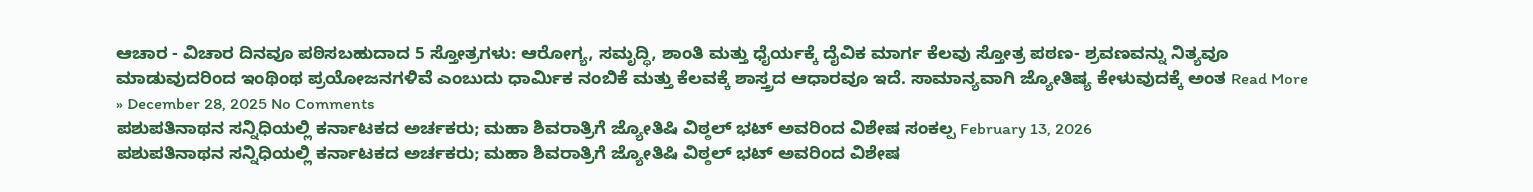ಆಚಾರ - ವಿಚಾರ ದಿನವೂ ಪಠಿಸಬಹುದಾದ 5 ಸ್ತೋತ್ರಗಳು: ಆರೋಗ್ಯ, ಸಮೃದ್ಧಿ, ಶಾಂತಿ ಮತ್ತು ಧೈರ್ಯಕ್ಕೆ ದೈವಿಕ ಮಾರ್ಗ ಕೆಲವು ಸ್ತೋತ್ರ ಪಠಣ- ಶ್ರವಣವನ್ನು ನಿತ್ಯವೂ ಮಾಡುವುದರಿಂದ ಇಂಥಿಂಥ ಪ್ರಯೋಜನಗಳಿವೆ ಎಂಬುದು ಧಾರ್ಮಿಕ ನಂಬಿಕೆ ಮತ್ತು ಕೆಲವಕ್ಕೆ ಶಾಸ್ತ್ರದ ಆಧಾರವೂ ಇದೆ. ಸಾಮಾನ್ಯವಾಗಿ ಜ್ಯೋತಿಷ್ಯ ಕೇಳುವುದಕ್ಕೆ ಅಂತ Read More » December 28, 2025 No Comments
ಪಶುಪತಿನಾಥನ ಸನ್ನಿಧಿಯಲ್ಲಿ ಕರ್ನಾಟಕದ ಅರ್ಚಕರು; ಮಹಾ ಶಿವರಾತ್ರಿಗೆ ಜ್ಯೋತಿಷಿ ವಿಠ್ಠಲ್ ಭಟ್ ಅವರಿಂದ ವಿಶೇಷ ಸಂಕಲ್ಪ February 13, 2026
ಪಶುಪತಿನಾಥನ ಸನ್ನಿಧಿಯಲ್ಲಿ ಕರ್ನಾಟಕದ ಅರ್ಚಕರು; ಮಹಾ ಶಿವರಾತ್ರಿಗೆ ಜ್ಯೋತಿಷಿ ವಿಠ್ಠಲ್ ಭಟ್ ಅವರಿಂದ ವಿಶೇಷ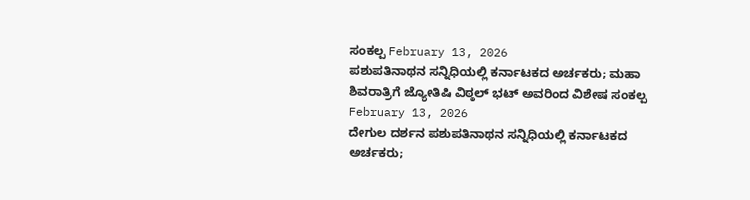ಸಂಕಲ್ಪ February 13, 2026
ಪಶುಪತಿನಾಥನ ಸನ್ನಿಧಿಯಲ್ಲಿ ಕರ್ನಾಟಕದ ಅರ್ಚಕರು; ಮಹಾ ಶಿವರಾತ್ರಿಗೆ ಜ್ಯೋತಿಷಿ ವಿಠ್ಠಲ್ ಭಟ್ ಅವರಿಂದ ವಿಶೇಷ ಸಂಕಲ್ಪ February 13, 2026
ದೇಗುಲ ದರ್ಶನ ಪಶುಪತಿನಾಥನ ಸನ್ನಿಧಿಯಲ್ಲಿ ಕರ್ನಾಟಕದ ಅರ್ಚಕರು;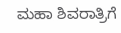ಮಹಾ ಶಿವರಾತ್ರಿಗೆ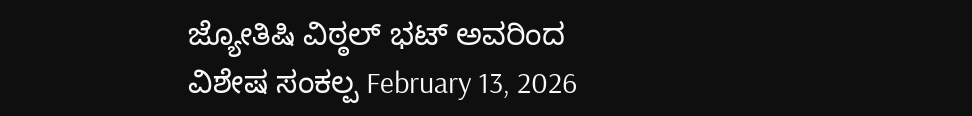ಜ್ಯೋತಿಷಿ ವಿಠ್ಠಲ್ ಭಟ್ ಅವರಿಂದ ವಿಶೇಷ ಸಂಕಲ್ಪ February 13, 2026